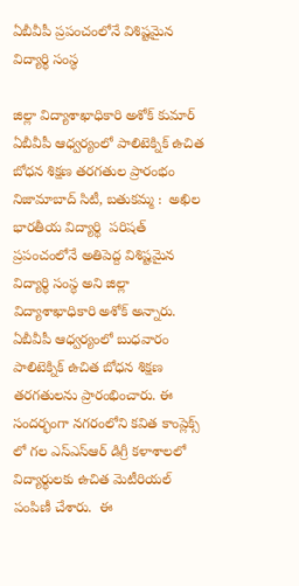ఏబీవీపీ ప్రపంచంలోనే విశిష్టమైన విద్యార్థి సంస్థ

జిల్లా విద్యాశాఖాధికారి అశోక్ కుమార్ ఏబీవీపీ ఆధ్వర్యంలో పాలిటెక్నిక్ ఉచిత బోధన శిక్షణ తరగతుల ప్రారంభం   నిజామాబాద్ సిటీ, బతుకమ్మ :  అఖిల భారతీయ విద్యార్థి  పరిషత్ ప్రపంచంలోనే అతిపెద్ద విశిష్టమైన విద్యార్థి సంస్థ అని జిల్లా విద్యాశాఖాధికారి అశోక్ అన్నారు. ఏబీవీపీ ఆధ్వర్యంలో బుధవారం పాలిటెక్నిక్ ఉచిత బోధన శిక్షణ తరగతులను ప్రారంభించారు. ఈ సందర్భంగా నగరంలోని కవిత కాంప్లెక్స్ లో గల ఎస్ఎస్ఆర్ డిగ్రీ కళాశాలలో విద్యార్థులకు ఉచిత మెటీరియల్ పంపిణీ చేశారు.  ఈ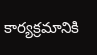కార్యక్రమానికి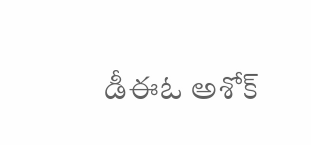డీఈఓ అశోక్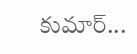కుమార్...